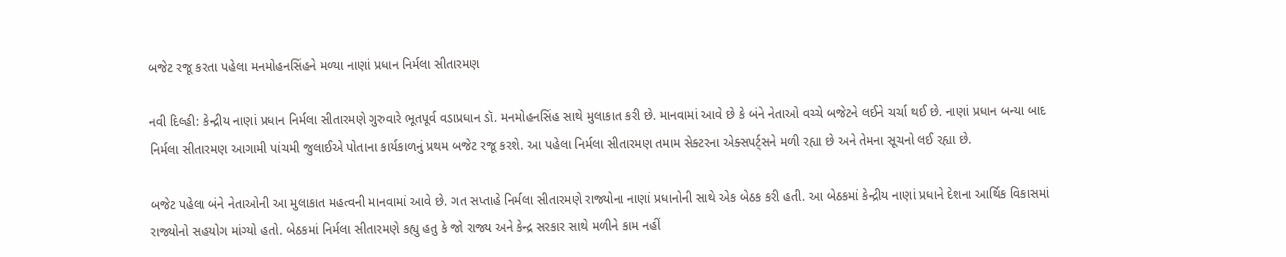બજેટ રજૂ કરતા પહેલા મનમોહનસિંહને મળ્યા નાણાં પ્રધાન નિર્મલા સીતારમણ

નવી દિલ્હી: કેન્દ્રીય નાણાં પ્રધાન નિર્મલા સીતારમણે ગુરુવારે ભૂતપૂર્વ વડાપ્રધાન ડૉ. મનમોહનસિંહ સાથે મુલાકાત કરી છે. માનવામાં આવે છે કે બંને નેતાઓ વચ્ચે બજેટને લઈને ચર્ચા થઈ છે. નાણાં પ્રધાન બન્યા બાદ નિર્મલા સીતારમણ આગામી પાંચમી જુલાઈએ પોતાના કાર્યકાળનું પ્રથમ બજેટ રજૂ કરશે. આ પહેલા નિર્મલા સીતારમણ તમામ સેક્ટરના એક્સપર્ટ્સને મળી રહ્યા છે અને તેમના સૂચનો લઈ રહ્યા છે.

બજેટ પહેલા બંને નેતાઓની આ મુલાકાત મહત્વની માનવામાં આવે છે. ગત સપ્તાહે નિર્મલા સીતારમણે રાજ્યોના નાણાં પ્રધાનોની સાથે એક બેઠક કરી હતી. આ બેઠકમાં કેન્દ્રીય નાણાં પ્રધાને દેશના આર્થિક વિકાસમાં રાજ્યોનો સહયોગ માંગ્યો હતો. બેઠકમાં નિર્મલા સીતારમણે કહ્યુ હતુ કે જો રાજ્ય અને કેન્દ્ર સરકાર સાથે મળીને કામ નહીં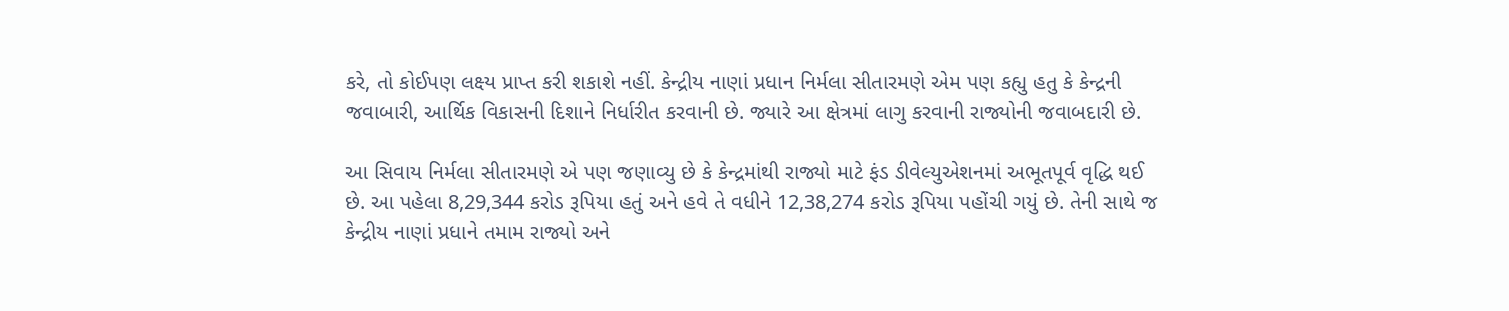કરે, તો કોઈપણ લક્ષ્ય પ્રાપ્ત કરી શકાશે નહીં. કેન્દ્રીય નાણાં પ્રધાન નિર્મલા સીતારમણે એમ પણ કહ્યુ હતુ કે કેન્દ્રની જવાબારી, આર્થિક વિકાસની દિશાને નિર્ધારીત કરવાની છે. જ્યારે આ ક્ષેત્રમાં લાગુ કરવાની રાજ્યોની જવાબદારી છે.

આ સિવાય નિર્મલા સીતારમણે એ પણ જણાવ્યુ છે કે કેન્દ્રમાંથી રાજ્યો માટે ફંડ ડીવેલ્યુએશનમાં અભૂતપૂર્વ વૃદ્ધિ થઈ છે. આ પહેલા 8,29,344 કરોડ રૂપિયા હતું અને હવે તે વધીને 12,38,274 કરોડ રૂપિયા પહોંચી ગયું છે. તેની સાથે જ કેન્દ્રીય નાણાં પ્રધાને તમામ રાજ્યો અને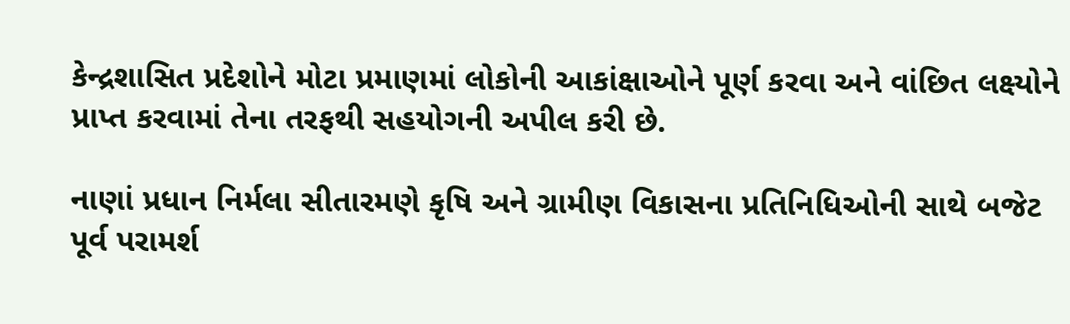કેન્દ્રશાસિત પ્રદેશોને મોટા પ્રમાણમાં લોકોની આકાંક્ષાઓને પૂર્ણ કરવા અને વાંછિત લક્ષ્યોને પ્રાપ્ત કરવામાં તેના તરફથી સહયોગની અપીલ કરી છે.

નાણાં પ્રધાન નિર્મલા સીતારમણે કૃષિ અને ગ્રામીણ વિકાસના પ્રતિનિધિઓની સાથે બજેટ પૂર્વ પરામર્શ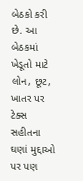બેઠકો કરી છે. આ બેઠકમાં ખેડૂતો માટે લોન, છૂટ, ખાતર પર ટેક્સ સહીતના ઘણાં મુદ્દાઓ પર પણ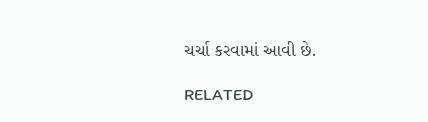ચર્ચા કરવામાં આવી છે.

RELATED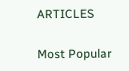ARTICLES

Most Popular